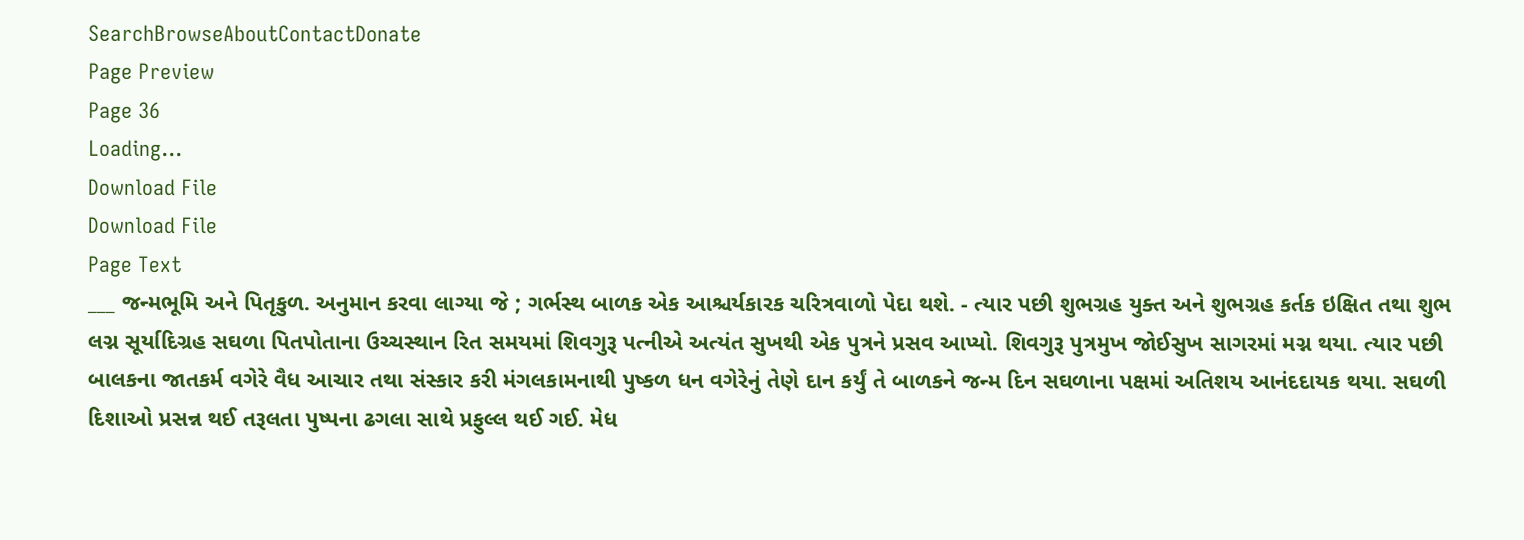SearchBrowseAboutContactDonate
Page Preview
Page 36
Loading...
Download File
Download File
Page Text
___ જન્મભૂમિ અને પિતૃકુળ. અનુમાન કરવા લાગ્યા જે ; ગર્ભસ્થ બાળક એક આશ્ચર્યકારક ચરિત્રવાળો પેદા થશે. - ત્યાર પછી શુભગ્રહ યુક્ત અને શુભગ્રહ કર્તક ઇક્ષિત તથા શુભ લગ્ન સૂર્યાદિગ્રહ સઘળા પિતપોતાના ઉચ્ચસ્થાન રિત સમયમાં શિવગુરૂ પત્નીએ અત્યંત સુખથી એક પુત્રને પ્રસવ આપ્યો. શિવગુરૂ પુત્રમુખ જોઈસુખ સાગરમાં મગ્ન થયા. ત્યાર પછી બાલકના જાતકર્મ વગેરે વૈધ આચાર તથા સંસ્કાર કરી મંગલકામનાથી પુષ્કળ ધન વગેરેનું તેણે દાન કર્યું તે બાળકને જન્મ દિન સઘળાના પક્ષમાં અતિશય આનંદદાયક થયા. સઘળી દિશાઓ પ્રસન્ન થઈ તરૂલતા પુષ્પના ઢગલા સાથે પ્રફુલ્લ થઈ ગઈ. મેધ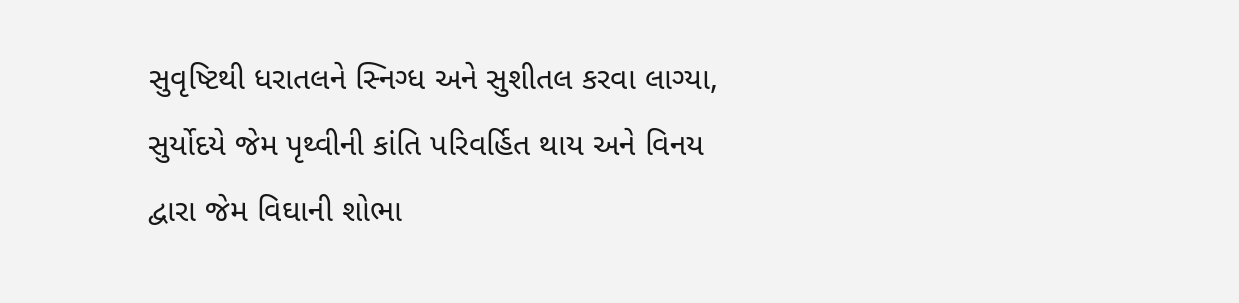સુવૃષ્ટિથી ધરાતલને સ્નિગ્ધ અને સુશીતલ કરવા લાગ્યા, સુર્યોદયે જેમ પૃથ્વીની કાંતિ પરિવર્હિત થાય અને વિનય દ્વારા જેમ વિઘાની શોભા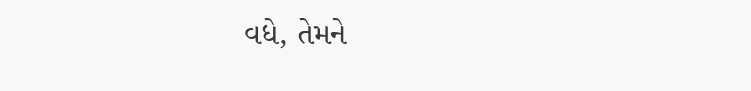વધે, તેમને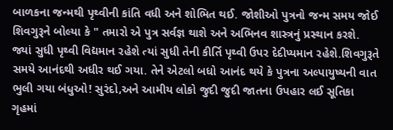બાળકના જન્મથી પૃથ્વીની કાંતિ વધી અને શોભિત થઈ. જોશીઓ પુત્રનો જન્મ સમય જોઈ શિવગુરૂને બોલ્યા કે " તમારો એ પુત્ર સર્વજ્ઞ થાશે અને અભિનવ શાસ્ત્રનું પ્રસ્થાન કરશે. જ્યાં સુધી પૃથ્વી વિદ્યમાન રહેશે ત્યાં સુધી તેની કીર્તિ પૃથ્વી ઉપર દેદીપ્યમાન રહેશે.શિવગુરૂતે સમયે આનંદથી અધીર થઈ ગયા. તેને એટલો બધો આનંદ થયે કે પુત્રના અલ્પાયુષ્યની વાત ભુલી ગયા બંધુઓ! સુરંદો,અને આમીય લોકો જુદી જુદી જાતના ઉપહાર લઈ સૂતિકા ગૃહમાં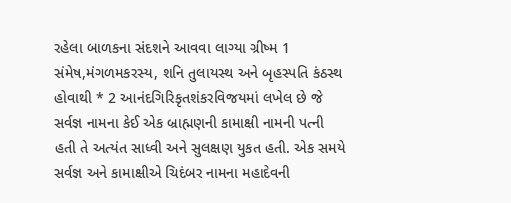રહેલા બાળકના સંદશને આવવા લાગ્યા ગ્રીષ્મ 1 સંમેષ,મંગળમકરસ્ય, શનિ તુલાયસ્થ અને બૃહસ્પતિ કંઠસ્થ હોવાથી * 2 આનંદગિરિકૃતશંકરવિજયમાં લખેલ છે જે સર્વજ્ઞ નામના કેઈ એક બ્રાહ્મણની કામાક્ષી નામની પત્ની હતી તે અત્યંત સાધ્વી અને સુલક્ષણ યુકત હતી. એક સમયે સર્વજ્ઞ અને કામાક્ષીએ ચિદંબર નામના મહાદેવની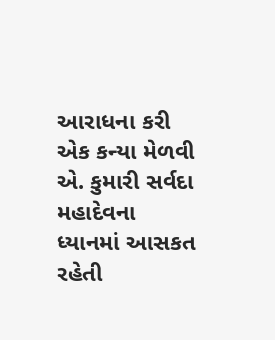આરાધના કરી એક કન્યા મેળવી એ. કુમારી સર્વદા મહાદેવના ધ્યાનમાં આસકત રહેતી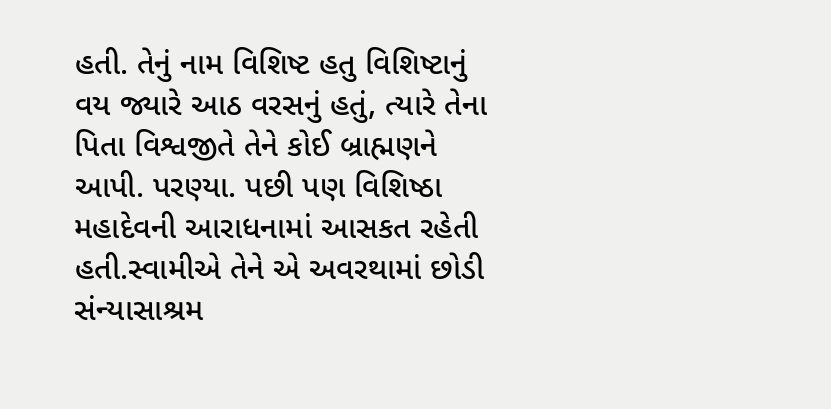હતી. તેનું નામ વિશિષ્ટ હતુ વિશિષ્ટાનું વય જ્યારે આઠ વરસનું હતું, ત્યારે તેના પિતા વિશ્વજીતે તેને કોઈ બ્રાહ્મણને આપી. પરણ્યા. પછી પણ વિશિષ્ઠા મહાદેવની આરાધનામાં આસકત રહેતી હતી.સ્વામીએ તેને એ અવરથામાં છોડી સંન્યાસાશ્રમ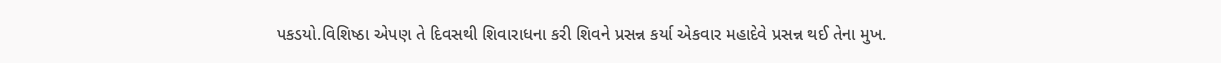પકડયો.વિશિષ્ઠા એપણ તે દિવસથી શિવારાધના કરી શિવને પ્રસન્ન કર્યા એકવાર મહાદેવે પ્રસન્ન થઈ તેના મુખ.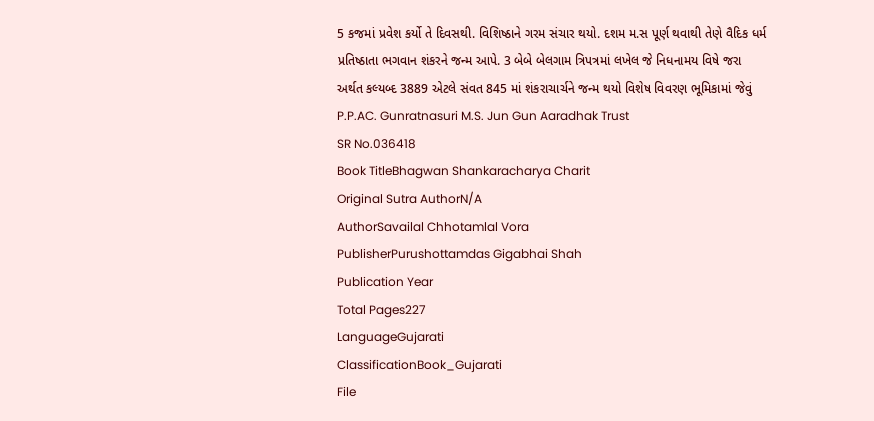5 કજમાં પ્રવેશ કર્યો તે દિવસથી. વિશિષ્ઠાને ગરમ સંચાર થયો. દશમ મ.સ પૂર્ણ થવાથી તેણે વૈદિક ધર્મ પ્રતિષ્ઠાતા ભગવાન શંકરને જન્મ આપે. 3 બેબે બેલગામ ત્રિપત્રમાં લખેલ જે નિધનામય વિષે જરા અર્થત કલ્યબ્દ 3889 એટલે સંવત 845 માં શંકરાચાર્ચને જન્મ થયો વિશેષ વિવરણ ભૂમિકામાં જેવું P.P.AC. Gunratnasuri M.S. Jun Gun Aaradhak Trust
SR No.036418
Book TitleBhagwan Shankaracharya Charit
Original Sutra AuthorN/A
AuthorSavailal Chhotamlal Vora
PublisherPurushottamdas Gigabhai Shah
Publication Year
Total Pages227
LanguageGujarati
ClassificationBook_Gujarati
File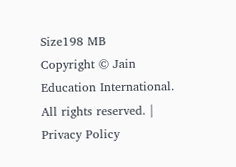Size198 MB
Copyright © Jain Education International. All rights reserved. | Privacy Policy